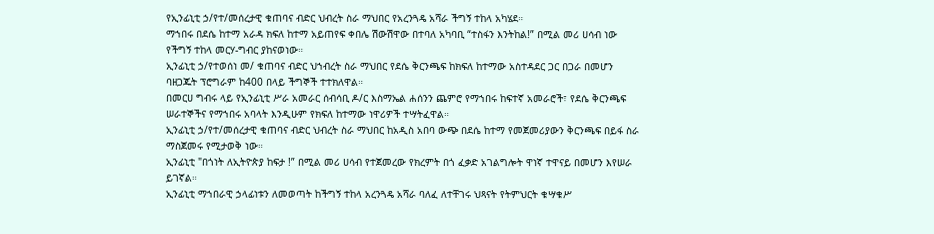የኢንፊኒቲ ኃ/የተ/መሰረታዊ ቁጠባና ብድር ህብረት ስራ ማህበር የአረንጓዴ አሻራ ችግኝ ተከላ አካሄደ።
ማኀበሩ በደሴ ከተማ አራዳ ክፍለ ከተማ አይጠየፍ ቀበሌ ሽውሽዋው በተባለ አካባቢ “ተስፋን እንትከል!” በሚል መሪ ሀሳብ ነው የችግኝ ተከላ መርሃ-ግብር ያከናወነው።
ኢንፊኒቲ ኃ/የተወሰነ መ/ ቁጠባና ብድር ህኀብረት ስራ ማህበር የደሴ ቅርንጫፍ ከክፍለ ከተማው አስተዳደር ጋር በጋራ በመሆን ባዘጋጁት ፕሮግራም ከ400 በላይ ችግኞች ተተክለዋል።
በመርሀ ግብሩ ላይ የኢንፊኒቲ ሥራ አመራር ሰብሳቢ ዶ/ር እስማኤል ሐሰንን ጨምሮ የማኀበሩ ከፍተኛ አመራሮች፣ የደሴ ቅርንጫፍ ሠራተኞችና የማኀበሩ አባላት እንዲሁም የክፍለ ከተማው ነዋሪዎች ተሣትፈዋል።
ኢንፊኒቲ ኃ/የተ/መሰረታዊ ቁጠባና ብድር ህብረት ስራ ማህበር ከአዲስ አበባ ውጭ በደሴ ከተማ የመጀመሪያውን ቅርንጫፍ በይፋ ስራ ማስጀመሩ የሚታወቅ ነው።
ኢንፊኒቲ "በጎነት ለኢትዮጵያ ከፍታ !” በሚል መሪ ሀሳብ የተጀመረው የክረምት በጎ ፈቃድ አገልግሎት ዋነኛ ተዋናይ በመሆን እየሠራ ይገኛል።
ኢንፊኒቲ ማኀበራዊ ኃላፊነቱን ለመወጣት ከችግኝ ተከላ አረንጓዴ አሻራ ባለፈ ለተቸገሩ ህጻናት የትምህርት ቁሣቁሥ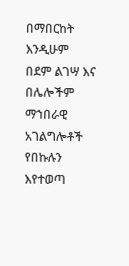በማበርከት እንዲሁም በደም ልገሣ እና በሌሎችም ማኀበራዊ አገልግሎቶች የበኩሉን እየተወጣ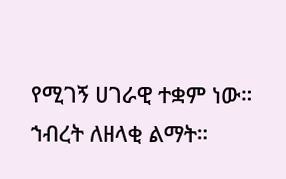የሚገኝ ሀገራዊ ተቋም ነው።
ኀብረት ለዘላቂ ልማት።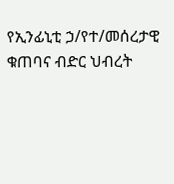የኢንፊኒቲ ኃ/የተ/መሰረታዊ ቁጠባና ብድር ህብረት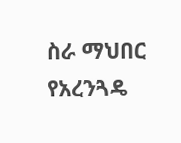ስራ ማህበር የአረንጓዴ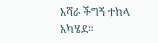አሻራ ችግኝ ተከላ አካሄደ።